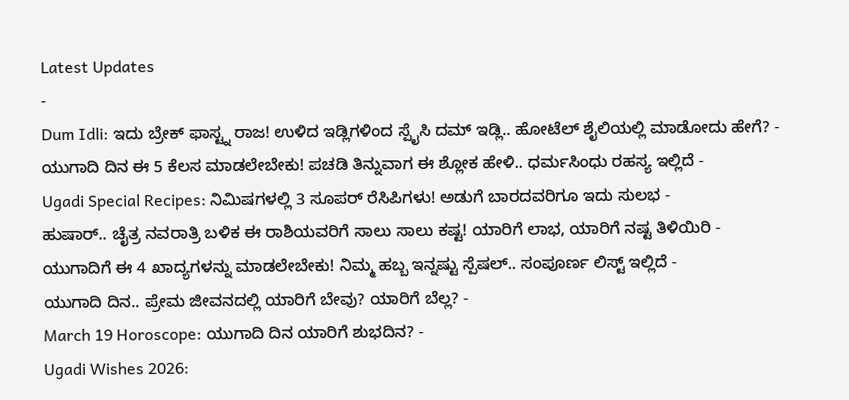Latest Updates
-
Dum Idli: ಇದು ಬ್ರೇಕ್ ಫಾಸ್ಟ್ನ ರಾಜ! ಉಳಿದ ಇಡ್ಲಿಗಳಿಂದ ಸ್ಪೈಸಿ ದಮ್ ಇಡ್ಲಿ.. ಹೋಟೆಲ್ ಶೈಲಿಯಲ್ಲಿ ಮಾಡೋದು ಹೇಗೆ? -
ಯುಗಾದಿ ದಿನ ಈ 5 ಕೆಲಸ ಮಾಡಲೇಬೇಕು! ಪಚಡಿ ತಿನ್ನುವಾಗ ಈ ಶ್ಲೋಕ ಹೇಳಿ.. ಧರ್ಮಸಿಂಧು ರಹಸ್ಯ ಇಲ್ಲಿದೆ -
Ugadi Special Recipes: ನಿಮಿಷಗಳಲ್ಲಿ 3 ಸೂಪರ್ ರೆಸಿಪಿಗಳು! ಅಡುಗೆ ಬಾರದವರಿಗೂ ಇದು ಸುಲಭ -
ಹುಷಾರ್.. ಚೈತ್ರ ನವರಾತ್ರಿ ಬಳಿಕ ಈ ರಾಶಿಯವರಿಗೆ ಸಾಲು ಸಾಲು ಕಷ್ಟ! ಯಾರಿಗೆ ಲಾಭ, ಯಾರಿಗೆ ನಷ್ಟ ತಿಳಿಯಿರಿ -
ಯುಗಾದಿಗೆ ಈ 4 ಖಾದ್ಯಗಳನ್ನು ಮಾಡಲೇಬೇಕು! ನಿಮ್ಮ ಹಬ್ಬ ಇನ್ನಷ್ಟು ಸ್ಪೆಷಲ್.. ಸಂಪೂರ್ಣ ಲಿಸ್ಟ್ ಇಲ್ಲಿದೆ -
ಯುಗಾದಿ ದಿನ.. ಪ್ರೇಮ ಜೀವನದಲ್ಲಿ ಯಾರಿಗೆ ಬೇವು? ಯಾರಿಗೆ ಬೆಲ್ಲ? -
March 19 Horoscope: ಯುಗಾದಿ ದಿನ ಯಾರಿಗೆ ಶುಭದಿನ? -
Ugadi Wishes 2026: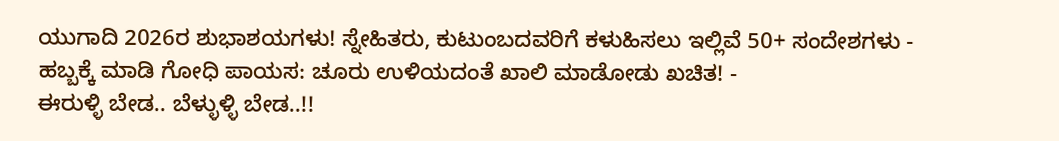ಯುಗಾದಿ 2026ರ ಶುಭಾಶಯಗಳು! ಸ್ನೇಹಿತರು, ಕುಟುಂಬದವರಿಗೆ ಕಳುಹಿಸಲು ಇಲ್ಲಿವೆ 50+ ಸಂದೇಶಗಳು -
ಹಬ್ಬಕ್ಕೆ ಮಾಡಿ ಗೋಧಿ ಪಾಯಸ: ಚೂರು ಉಳಿಯದಂತೆ ಖಾಲಿ ಮಾಡೋಡು ಖಚಿತ! -
ಈರುಳ್ಳಿ ಬೇಡ.. ಬೆಳ್ಳುಳ್ಳಿ ಬೇಡ..!!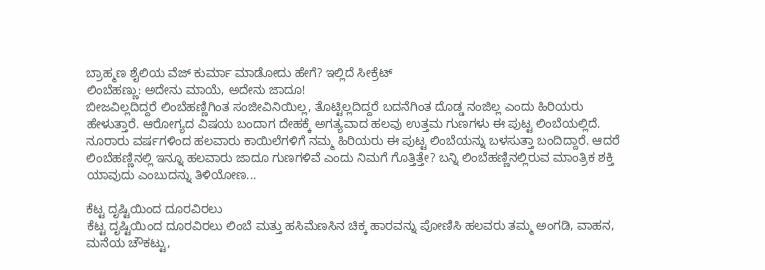ಬ್ರಾಹ್ಮಣ ಶೈಲಿಯ ವೆಜ್ ಕುರ್ಮಾ ಮಾಡೋದು ಹೇಗೆ? ಇಲ್ಲಿದೆ ಸೀಕ್ರೆಟ್
ಲಿಂಬೆಹಣ್ಣು: ಅದೇನು ಮಾಯೆ, ಅದೇನು ಜಾದೂ!
ಬೀಜವಿಲ್ಲದಿದ್ದರೆ ಲಿಂಬೆಹಣ್ಣಿಗಿಂತ ಸಂಜೀವಿನಿಯಿಲ್ಲ, ತೊಟ್ಟಿಲ್ಲದಿದ್ದರೆ ಬದನೆಗಿಂತ ದೊಡ್ಡ ನಂಜಿಲ್ಲ ಎಂದು ಹಿರಿಯರು ಹೇಳುತ್ತಾರೆ. ಆರೋಗ್ಯದ ವಿಷಯ ಬಂದಾಗ ದೇಹಕ್ಕೆ ಅಗತ್ಯವಾದ ಹಲವು ಉತ್ತಮ ಗುಣಗಳು ಈ ಪುಟ್ಟ ಲಿಂಬೆಯಲ್ಲಿದೆ.
ನೂರಾರು ವರ್ಷಗಳಿಂದ ಹಲವಾರು ಕಾಯಿಲೆಗಳಿಗೆ ನಮ್ಮ ಹಿರಿಯರು ಈ ಪುಟ್ಟ ಲಿಂಬೆಯನ್ನು ಬಳಸುತ್ತಾ ಬಂದಿದ್ದಾರೆ. ಆದರೆ ಲಿಂಬೆಹಣ್ಣಿನಲ್ಲಿ ಇನ್ನೂ ಹಲವಾರು ಜಾದೂ ಗುಣಗಳಿವೆ ಎಂದು ನಿಮಗೆ ಗೊತ್ತಿತ್ತೇ? ಬನ್ನಿ ಲಿಂಬೆಹಣ್ಣಿನಲ್ಲಿರುವ ಮಾಂತ್ರಿಕ ಶಕ್ತಿ ಯಾವುದು ಎಂಬುದನ್ನು ತಿಳಿಯೋಣ...

ಕೆಟ್ಟ ದೃಷ್ಟಿಯಿಂದ ದೂರವಿರಲು
ಕೆಟ್ಟ ದೃಷ್ಟಿಯಿಂದ ದೂರವಿರಲು ಲಿಂಬೆ ಮತ್ತು ಹಸಿಮೆಣಸಿನ ಚಿಕ್ಕ ಹಾರವನ್ನು ಪೋಣಿಸಿ ಹಲವರು ತಮ್ಮ ಅಂಗಡಿ, ವಾಹನ, ಮನೆಯ ಚೌಕಟ್ಟು,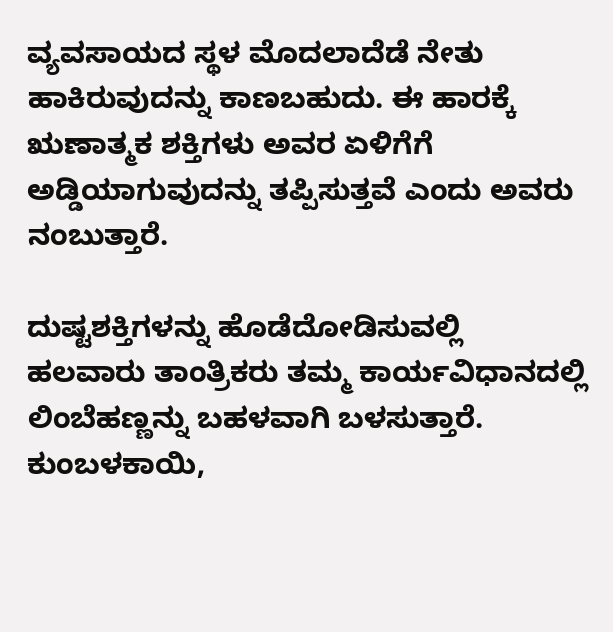ವ್ಯವಸಾಯದ ಸ್ಥಳ ಮೊದಲಾದೆಡೆ ನೇತು ಹಾಕಿರುವುದನ್ನು ಕಾಣಬಹುದು. ಈ ಹಾರಕ್ಕೆ ಋಣಾತ್ಮಕ ಶಕ್ತಿಗಳು ಅವರ ಏಳಿಗೆಗೆ ಅಡ್ಡಿಯಾಗುವುದನ್ನು ತಪ್ಪಿಸುತ್ತವೆ ಎಂದು ಅವರು ನಂಬುತ್ತಾರೆ.

ದುಷ್ಟಶಕ್ತಿಗಳನ್ನು ಹೊಡೆದೋಡಿಸುವಲ್ಲಿ
ಹಲವಾರು ತಾಂತ್ರಿಕರು ತಮ್ಮ ಕಾರ್ಯವಿಧಾನದಲ್ಲಿ ಲಿಂಬೆಹಣ್ಣನ್ನು ಬಹಳವಾಗಿ ಬಳಸುತ್ತಾರೆ. ಕುಂಬಳಕಾಯಿ,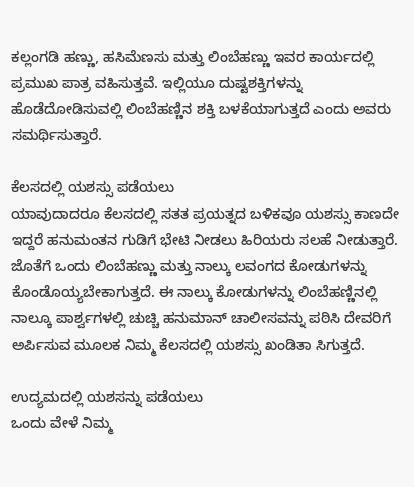ಕಲ್ಲಂಗಡಿ ಹಣ್ಣು, ಹಸಿಮೆಣಸು ಮತ್ತು ಲಿಂಬೆಹಣ್ಣು ಇವರ ಕಾರ್ಯದಲ್ಲಿ ಪ್ರಮುಖ ಪಾತ್ರ ವಹಿಸುತ್ತವೆ. ಇಲ್ಲಿಯೂ ದುಷ್ಟಶಕ್ತಿಗಳನ್ನು ಹೊಡೆದೋಡಿಸುವಲ್ಲಿ ಲಿಂಬೆಹಣ್ಣಿನ ಶಕ್ತಿ ಬಳಕೆಯಾಗುತ್ತದೆ ಎಂದು ಅವರು ಸಮರ್ಥಿಸುತ್ತಾರೆ.

ಕೆಲಸದಲ್ಲಿ ಯಶಸ್ಸು ಪಡೆಯಲು
ಯಾವುದಾದರೂ ಕೆಲಸದಲ್ಲಿ ಸತತ ಪ್ರಯತ್ನದ ಬಳಿಕವೂ ಯಶಸ್ಸು ಕಾಣದೇ ಇದ್ದರೆ ಹನುಮಂತನ ಗುಡಿಗೆ ಭೇಟಿ ನೀಡಲು ಹಿರಿಯರು ಸಲಹೆ ನೀಡುತ್ತಾರೆ. ಜೊತೆಗೆ ಒಂದು ಲಿಂಬೆಹಣ್ಣು ಮತ್ತು ನಾಲ್ಕು ಲವಂಗದ ಕೋಡುಗಳನ್ನು ಕೊಂಡೊಯ್ಯಬೇಕಾಗುತ್ತದೆ. ಈ ನಾಲ್ಕು ಕೋಡುಗಳನ್ನು ಲಿಂಬೆಹಣ್ಣಿನಲ್ಲಿ ನಾಲ್ಕೂ ಪಾರ್ಶ್ವಗಳಲ್ಲಿ ಚುಚ್ಚಿ ಹನುಮಾನ್ ಚಾಲೀಸವನ್ನು ಪಠಿಸಿ ದೇವರಿಗೆ ಅರ್ಪಿಸುವ ಮೂಲಕ ನಿಮ್ಮ ಕೆಲಸದಲ್ಲಿ ಯಶಸ್ಸು ಖಂಡಿತಾ ಸಿಗುತ್ತದೆ.

ಉದ್ಯಮದಲ್ಲಿ ಯಶಸನ್ನು ಪಡೆಯಲು
ಒಂದು ವೇಳೆ ನಿಮ್ಮ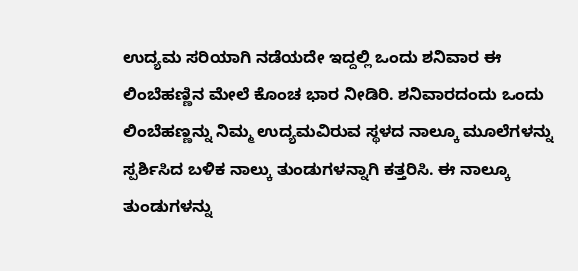ಉದ್ಯಮ ಸರಿಯಾಗಿ ನಡೆಯದೇ ಇದ್ದಲ್ಲಿ ಒಂದು ಶನಿವಾರ ಈ ಲಿಂಬೆಹಣ್ಣಿನ ಮೇಲೆ ಕೊಂಚ ಭಾರ ನೀಡಿರಿ. ಶನಿವಾರದಂದು ಒಂದು ಲಿಂಬೆಹಣ್ಣನ್ನು ನಿಮ್ಮ ಉದ್ಯಮವಿರುವ ಸ್ಥಳದ ನಾಲ್ಕೂ ಮೂಲೆಗಳನ್ನು ಸ್ಪರ್ಶಿಸಿದ ಬಳಿಕ ನಾಲ್ಕು ತುಂಡುಗಳನ್ನಾಗಿ ಕತ್ತರಿಸಿ. ಈ ನಾಲ್ಕೂ ತುಂಡುಗಳನ್ನು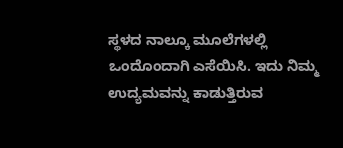ಸ್ಥಳದ ನಾಲ್ಕೂ ಮೂಲೆಗಳಲ್ಲಿ ಒಂದೊಂದಾಗಿ ಎಸೆಯಿಸಿ. ಇದು ನಿಮ್ಮ ಉದ್ಯಮವನ್ನು ಕಾಡುತ್ತಿರುವ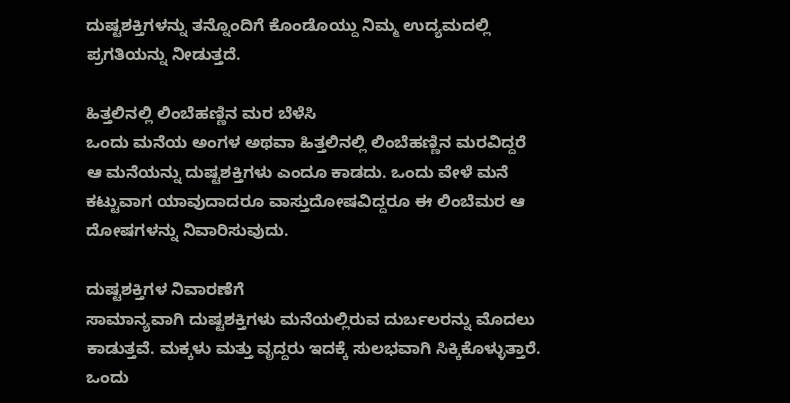ದುಷ್ಟಶಕ್ತಿಗಳನ್ನು ತನ್ನೊಂದಿಗೆ ಕೊಂಡೊಯ್ದು ನಿಮ್ಮ ಉದ್ಯಮದಲ್ಲಿ ಪ್ರಗತಿಯನ್ನು ನೀಡುತ್ತದೆ.

ಹಿತ್ತಲಿನಲ್ಲಿ ಲಿಂಬೆಹಣ್ಣಿನ ಮರ ಬೆಳೆಸಿ
ಒಂದು ಮನೆಯ ಅಂಗಳ ಅಥವಾ ಹಿತ್ತಲಿನಲ್ಲಿ ಲಿಂಬೆಹಣ್ಣಿನ ಮರವಿದ್ದರೆ ಆ ಮನೆಯನ್ನು ದುಷ್ಟಶಕ್ತಿಗಳು ಎಂದೂ ಕಾಡದು. ಒಂದು ವೇಳೆ ಮನೆ ಕಟ್ಟುವಾಗ ಯಾವುದಾದರೂ ವಾಸ್ತುದೋಷವಿದ್ದರೂ ಈ ಲಿಂಬೆಮರ ಆ ದೋಷಗಳನ್ನು ನಿವಾರಿಸುವುದು.

ದುಷ್ಟಶಕ್ತಿಗಳ ನಿವಾರಣೆಗೆ
ಸಾಮಾನ್ಯವಾಗಿ ದುಷ್ಟಶಕ್ತಿಗಳು ಮನೆಯಲ್ಲಿರುವ ದುರ್ಬಲರನ್ನು ಮೊದಲು ಕಾಡುತ್ತವೆ. ಮಕ್ಕಳು ಮತ್ತು ವೃದ್ದರು ಇದಕ್ಕೆ ಸುಲಭವಾಗಿ ಸಿಕ್ಕಿಕೊಳ್ಳುತ್ತಾರೆ. ಒಂದು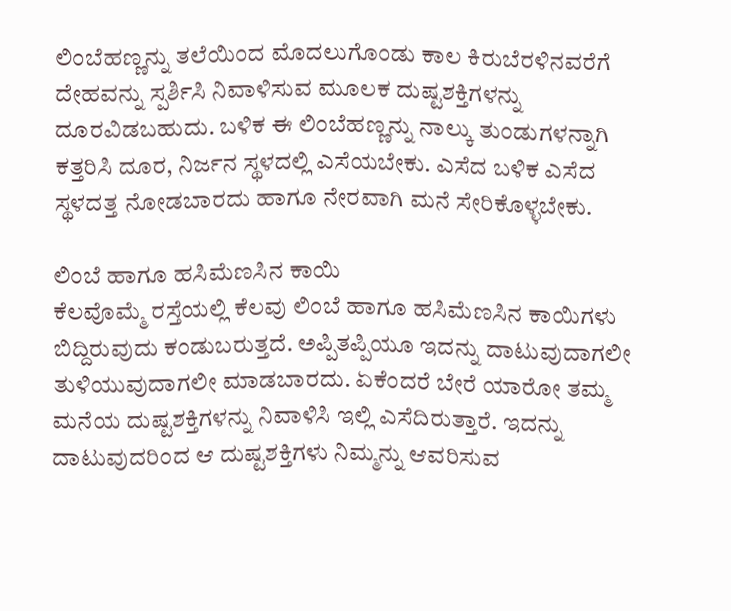ಲಿಂಬೆಹಣ್ಣನ್ನು ತಲೆಯಿಂದ ಮೊದಲುಗೊಂಡು ಕಾಲ ಕಿರುಬೆರಳಿನವರೆಗೆ ದೇಹವನ್ನು ಸ್ಪರ್ಶಿಸಿ ನಿವಾಳಿಸುವ ಮೂಲಕ ದುಷ್ಟಶಕ್ತಿಗಳನ್ನು ದೂರವಿಡಬಹುದು. ಬಳಿಕ ಈ ಲಿಂಬೆಹಣ್ಣನ್ನು ನಾಲ್ಕು ತುಂಡುಗಳನ್ನಾಗಿ ಕತ್ತರಿಸಿ ದೂರ, ನಿರ್ಜನ ಸ್ಥಳದಲ್ಲಿ ಎಸೆಯಬೇಕು. ಎಸೆದ ಬಳಿಕ ಎಸೆದ ಸ್ಥಳದತ್ತ ನೋಡಬಾರದು ಹಾಗೂ ನೇರವಾಗಿ ಮನೆ ಸೇರಿಕೊಳ್ಳಬೇಕು.

ಲಿಂಬೆ ಹಾಗೂ ಹಸಿಮೆಣಸಿನ ಕಾಯಿ
ಕೆಲವೊಮ್ಮೆ ರಸ್ತೆಯಲ್ಲಿ ಕೆಲವು ಲಿಂಬೆ ಹಾಗೂ ಹಸಿಮೆಣಸಿನ ಕಾಯಿಗಳು ಬಿದ್ದಿರುವುದು ಕಂಡುಬರುತ್ತದೆ. ಅಪ್ಪಿತಪ್ಪಿಯೂ ಇದನ್ನು ದಾಟುವುದಾಗಲೀ ತುಳಿಯುವುದಾಗಲೀ ಮಾಡಬಾರದು. ಏಕೆಂದರೆ ಬೇರೆ ಯಾರೋ ತಮ್ಮ ಮನೆಯ ದುಷ್ಟಶಕ್ತಿಗಳನ್ನು ನಿವಾಳಿಸಿ ಇಲ್ಲಿ ಎಸೆದಿರುತ್ತಾರೆ. ಇದನ್ನು ದಾಟುವುದರಿಂದ ಆ ದುಷ್ಟಶಕ್ತಿಗಳು ನಿಮ್ಮನ್ನು ಆವರಿಸುವ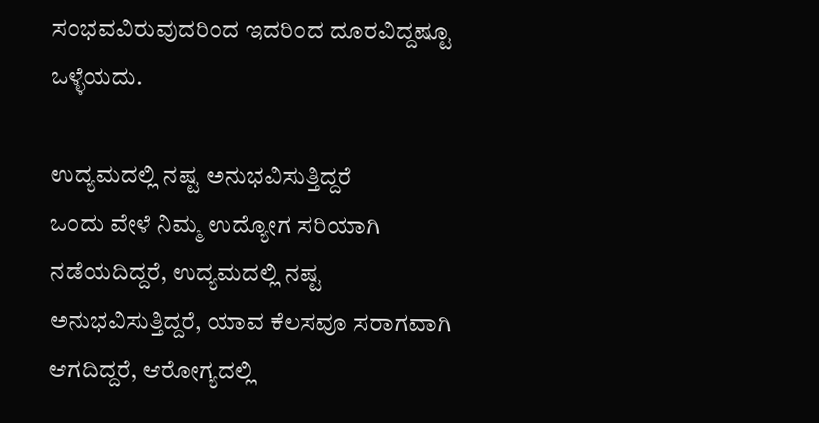ಸಂಭವವಿರುವುದರಿಂದ ಇದರಿಂದ ದೂರವಿದ್ದಷ್ಟೂ ಒಳ್ಳೆಯದು.

ಉದ್ಯಮದಲ್ಲಿ ನಷ್ಟ ಅನುಭವಿಸುತ್ತಿದ್ದರೆ
ಒಂದು ವೇಳೆ ನಿಮ್ಮ ಉದ್ಯೋಗ ಸರಿಯಾಗಿ ನಡೆಯದಿದ್ದರೆ, ಉದ್ಯಮದಲ್ಲಿ ನಷ್ಟ ಅನುಭವಿಸುತ್ತಿದ್ದರೆ, ಯಾವ ಕೆಲಸವೂ ಸರಾಗವಾಗಿ ಆಗದಿದ್ದರೆ, ಆರೋಗ್ಯದಲ್ಲಿ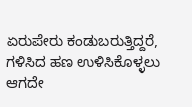ಏರುಪೇರು ಕಂಡುಬರುತ್ತಿದ್ದರೆ, ಗಳಿಸಿದ ಹಣ ಉಳಿಸಿಕೊಳ್ಳಲು ಆಗದೇ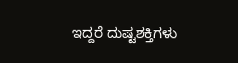ಇದ್ದರೆ ದುಷ್ಟಶಕ್ತಿಗಳು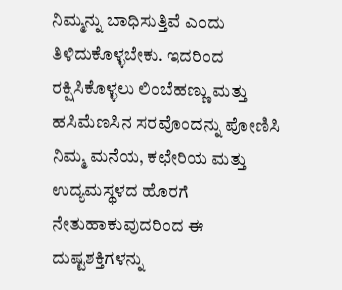ನಿಮ್ಮನ್ನು ಬಾಧಿಸುತ್ತಿವೆ ಎಂದು ತಿಳಿದುಕೊಳ್ಳಬೇಕು. ಇದರಿಂದ ರಕ್ಷಿಸಿಕೊಳ್ಳಲು ಲಿಂಬೆಹಣ್ಣು ಮತ್ತು ಹಸಿಮೆಣಸಿನ ಸರವೊಂದನ್ನು ಪೋಣಿಸಿ ನಿಮ್ಮ ಮನೆಯ, ಕಛೇರಿಯ ಮತ್ತು ಉದ್ಯಮಸ್ಥಳದ ಹೊರಗೆ ನೇತುಹಾಕುವುದರಿಂದ ಈ ದುಷ್ಟಶಕ್ತಿಗಳನ್ನು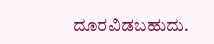ದೂರವಿಡಬಹುದು.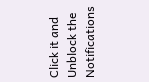Click it and Unblock the Notifications